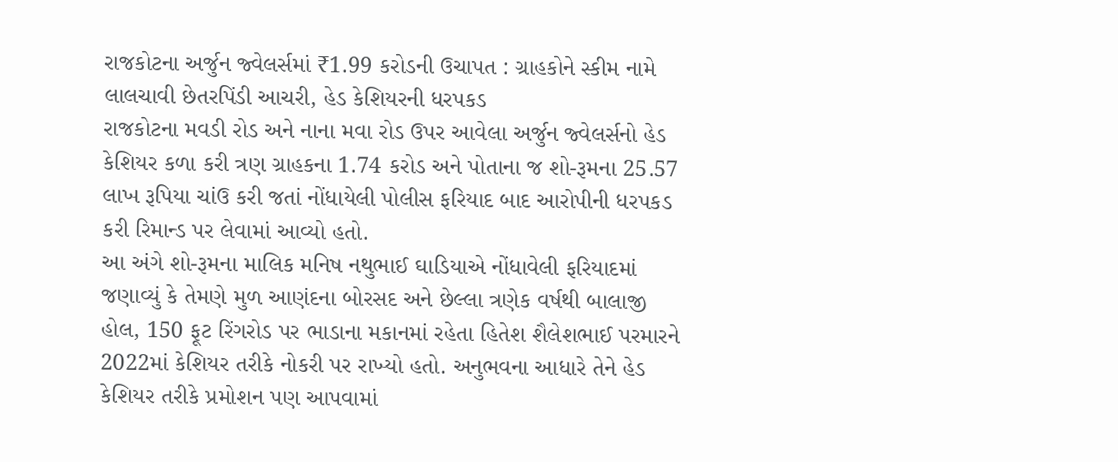રાજકોટના અર્જુન જ્વેલર્સમાં ₹1.99 કરોડની ઉચાપત : ગ્રાહકોને સ્કીમ નામે લાલચાવી છેતરપિંડી આચરી, હેડ કેશિયરની ધરપકડ
રાજકોટના મવડી રોડ અને નાના મવા રોડ ઉપર આવેલા અર્જુન જ્વેલર્સનો હેડ કેશિયર કળા કરી ત્રણ ગ્રાહકના 1.74 કરોડ અને પોતાના જ શો-રૂમના 25.57 લાખ રૂપિયા ચાંઉ કરી જતાં નોંધાયેલી પોલીસ ફરિયાદ બાદ આરોપીની ધરપકડ કરી રિમાન્ડ પર લેવામાં આવ્યો હતો.
આ અંગે શો-રૂમના માલિક મનિષ નથુભાઈ ઘાડિયાએ નોંધાવેલી ફરિયાદમાં જણાવ્યું કે તેમણે મુળ આણંદના બોરસદ અને છેલ્લા ત્રણેક વર્ષથી બાલાજી હોલ, 150 ફૂટ રિંગરોડ પર ભાડાના મકાનમાં રહેતા હિતેશ શૈલેશભાઈ પરમારને 2022માં કેશિયર તરીકે નોકરી પર રાખ્યો હતો. અનુભવના આધારે તેને હેડ કેશિયર તરીકે પ્રમોશન પણ આપવામાં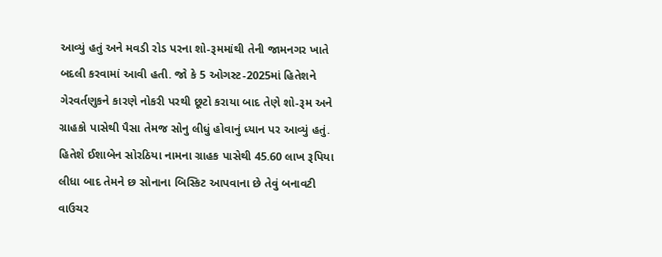આવ્યું હતું અને મવડી રોડ પરના શો-રૂમમાંથી તેની જામનગર ખાતે બદલી કરવામાં આવી હતી. જો કે 5 ઓગસ્ટ-2025માં હિતેશને ગેરવર્તણુકને કારણે નોકરી પરથી છૂટો કરાયા બાદ તેણે શો-રૂમ અને ગ્રાહકો પાસેથી પૈસા તેમજ સોનુ લીધું હોવાનું ધ્યાન પર આવ્યું હતું.
હિતેશે ઈશાબેન સોરઠિયા નામના ગ્રાહક પાસેથી 45.60 લાખ રૂપિયા લીધા બાદ તેમને છ સોનાના બિસ્કિટ આપવાના છે તેવું બનાવટી વાઉચર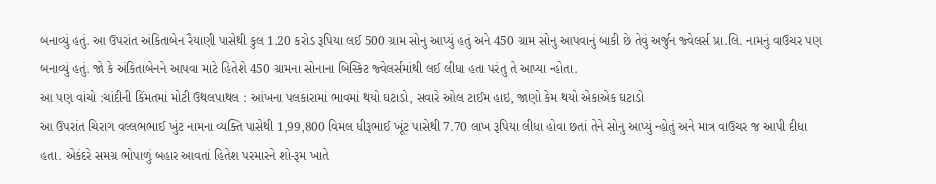બનાવ્યું હતું. આ ઉપરાંત અંકિતાબેન રૈયાણી પાસેથી કુલ 1.20 કરોડ રૂપિયા લઈ 500 ગ્રામ સોનુ આપ્યું હતું અને 450 ગ્રામ સોનુ આપવાનું બાકી છે તેવું અર્જુન જ્વેલર્સ પ્રા.લિ. નામનું વાઉચર પણ બનાવ્યું હતું. જો કે અંકિતાબેનને આપવા માટે હિતેશે 450 ગ્રામના સોનાના બિસ્કિટ જ્વેલર્સમાંથી લઈ લીધા હતા પરંતુ તે આપ્યા ન્હોતા.
આ પણ વાંચો :ચાંદીની કિંમતમાં મોટી ઉથલપાથલ : આંખના પલકારામાં ભાવમાં થયો ઘટાડો, સવારે ઓલ ટાઈમ હાઇ, જાણો કેમ થયો એકાએક ઘટાડો
આ ઉપરાંત ચિરાગ વલ્લભભાઈ ખુંટ નામના વ્યક્તિ પાસેથી 1,99,800 વિમલ ધીરૂભાઈ ખૂંટ પાસેથી 7.70 લાખ રૂપિયા લીધા હોવા છતાં તેને સોનુ આપ્યું ન્હોતું અને માત્ર વાઉચર જ આપી દીધા હતા. એકંદરે સમગ્ર ભોપાળું બહાર આવતાં હિતેશ પરમારને શો-રૂમ ખાતે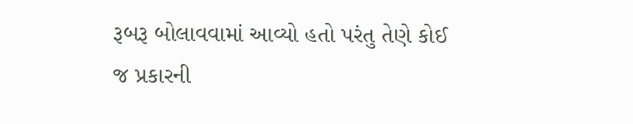રૂબરૂ બોલાવવામાં આવ્યો હતો પરંતુ તેણે કોઈ જ પ્રકારની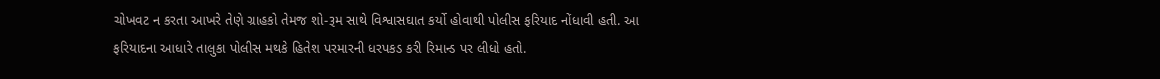ચોખવટ ન કરતા આખરે તેણે ગ્રાહકો તેમજ શો-રૂમ સાથે વિશ્વાસઘાત કર્યો હોવાથી પોલીસ ફરિયાદ નોંધાવી હતી. આ ફરિયાદના આધારે તાલુકા પોલીસ મથકે હિતેશ પરમારની ધરપકડ કરી રિમાન્ડ પર લીધો હતો.